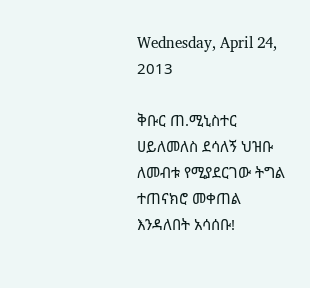Wednesday, April 24, 2013

ቅቡር ጠ.ሚኒስተር ሀይለመለስ ደሳለኝ ህዝቡ ለመብቱ የሚያደርገው ትግል ተጠናክሮ መቀጠል እንዳለበት አሳሰቡ!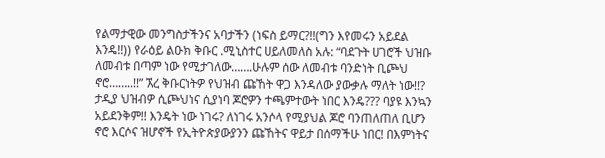የልማታዊው መንግስታችንና አባታችን (ነፍስ ይማር?!!(ግን እየመሩን አይደል እንዴ!!)) የራዕይ ልዑክ ቅቡር .ሚኒስተር ሀይለመለስ አሉ: “ባደጉት ሀገሮች ህዝቡ ለመብቱ በጣም ነው የሚታገለው…….ሁሉም ሰው ለመብቱ ባንድነት ቢጮህ ኖሮ……..!!” ኧረ ቅቡርነትዎ የህዝብ ጩኸት ዋጋ እንዳለው ያውቃሉ ማለት ነው!!? ታዲያ ህዝብዎ ሲጮህነና ሲያነባ ጆሮዎን ተጫምተውት ነበር እንዴ??? ባያዩ እንኳን አይደንቅም!! እንዴት ነው ነገሩ? ለነገሩ አንሶላ የሚያህል ጆሮ ባንጠለጠለ ቢሆን ኖሮ እርሶና ዝሆኖች የኢትዮጵያውያንን ጩኸትና ዋይታ በሰማችሁ ነበር! በእምነትና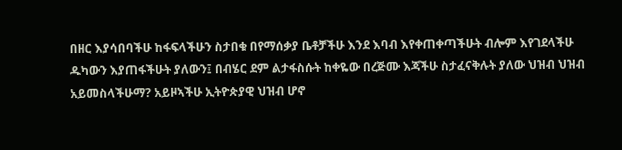በዘር እያሳበባችሁ ከፋፍላችሁን ስታበቁ በየማሰቃያ ቤቶቻችሁ እንደ እባብ እየቀጠቀጣችሁት ብሎም እየገደላችሁ ዱካውን እያጠፋችሁት ያለውን፤ በብሄር ደም ልታፋስሱት ከቀዬው በረጅሙ እጃችሁ ስታፈናቅሉት ያለው ህዝብ ህዝብ አይመስላችሁማ? አይዞኣችሁ ኢትዮጵያዊ ህዝብ ሆኖ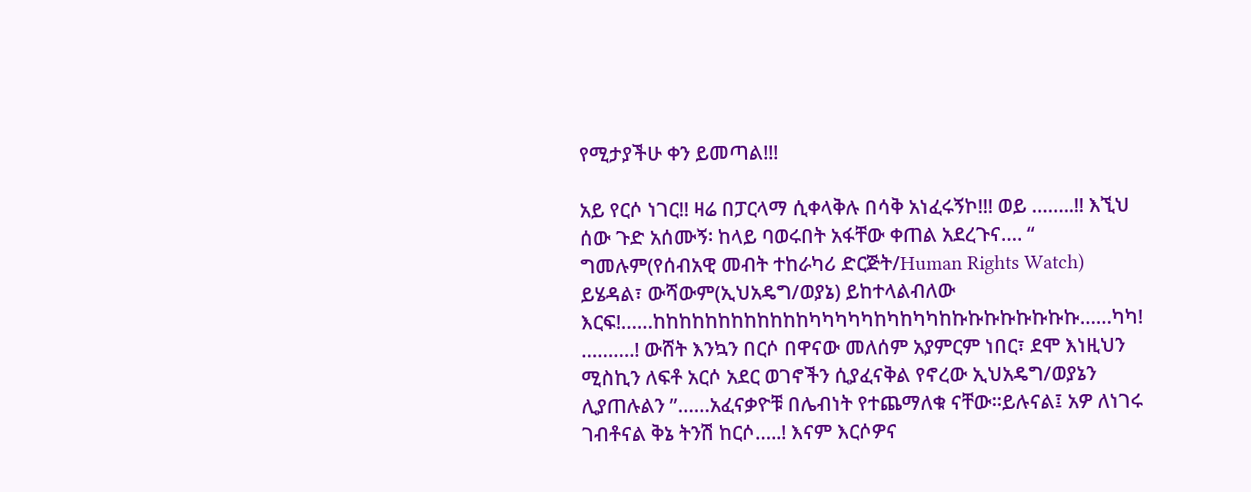የሚታያችሁ ቀን ይመጣል!!!

አይ የርሶ ነገር!! ዛሬ በፓርላማ ሲቀላቅሉ በሳቅ አነፈሩኝኮ!!! ወይ ……..!! እኚህ ሰው ጉድ አሰሙኝ፡ ከላይ ባወሩበት አፋቸው ቀጠል አደረጉና…. “ ግመሉም(የሰብአዊ መብት ተከራካሪ ድርጅት/Human Rights Watch) ይሄዳል፣ ውሻውም(ኢህአዴግ/ወያኔ) ይከተላልብለው እርፍ!……ከከከከከከከከከከከከካካካካካከካከካካከኩኩኩኩኩኩኩኩ……ካካ!
……….! ውሸት እንኳን በርሶ በዋናው መለሰም አያምርም ነበር፣ ደሞ እነዚህን ሚስኪን ለፍቶ አርሶ አደር ወገኖችን ሲያፈናቅል የኖረው ኢህአዴግ/ወያኔን ሊያጠሉልን ”……አፈናቃዮቹ በሌብነት የተጨማለቁ ናቸው፡፡ይሉናል፤ አዎ ለነገሩ ገብቶናል ቅኔ ትንሽ ከርሶ…..! እናም እርሶዎና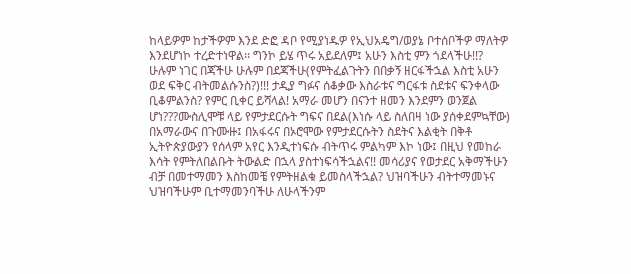ከላይዎም ከታችዎም እንደ ድፎ ዳቦ የሚያነዱዎ የኢህአዴግ/ወያኔ ቦተሰቦችዎ ማለትዎ እንደሆነኮ ተረድተነዋል፡፡ ግንኮ ይሄ ጥሩ አይደለም፤ አሁን እስቲ ምን ጎደላችሁ!!? ሁሉም ነገር በጃችሁ ሁሉም በደጃችሁ(የምትፈልጉትን በበቃኝ ዘርፋችኋል እስቲ አሁን ወደ ፍቅር ብትመልሱንስ?)!!! ታዲያ ግፉና ሰቆቃው እስራቱና ግርፋቱ ስደቱና ፍንቀላው ቢቆምልንስ? የምር ቢቀር ይሻላል! አማራ መሆን በናንተ ዘመን እንደምን ወንጀል ሆነ???ሙስሊሞቹ ላይ የምታደርሱት ግፍና በደል(እነሱ ላይ ስለበዛ ነው ያሰቀደምኳቸው) በአማራውና በጉሙዙ፤ በአፋሩና በኦሮሞው የምታደርሱትን ስደትና እልቂት በቅቶ ኢትዮጵያውያን የሰላም አየር እንዲተነፍሱ ብትጥሩ ምልካም እኮ ነው፤ በዚህ የመከራ እሳት የምትለበልቡት ትውልድ በኋላ ያስተነፍሳችኋልና!! መሳሪያና የወታደር አቅማችሁን ብቻ በመተማመን እስከመቼ የምትዘልቁ ይመስላችኋል? ህዝባችሁን ብትተማመኑና ህዝባችሁም ቢተማመንባችሁ ለሁላችንም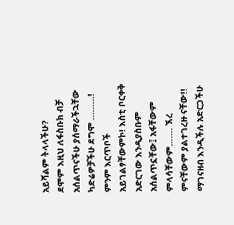አይሻልም ትላላችሁ?
ደሞም እዚህ ለፋስቡክ ብቻ አሰልጥናችሁ ያሰማራችኋቸው ካድሬዎቻችሁ ደግሞ ………! ምንም እርጥቦች አይገልፃቸውምኮ! እስቲ ቦርቀቅ አድርገው እንዲያስቡም አሰልጥኗቸው፤ አፋቸውም ምላሳቸውም……. ኧረ ምናቸውም ያልተገረዙ ናቸው!! ማገናዘብ እንዲችሉ አድርጋችሁ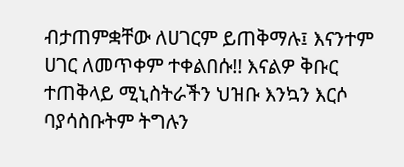ብታጠምቋቸው ለሀገርም ይጠቅማሉ፤ እናንተም ሀገር ለመጥቀም ተቀልበሱ!! እናልዎ ቅቡር ተጠቅላይ ሚኒስትራችን ህዝቡ እንኳን እርሶ ባያሳስቡትም ትግሉን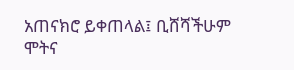አጠናክሮ ይቀጠላል፤ ቢሸሻችሁም ሞትና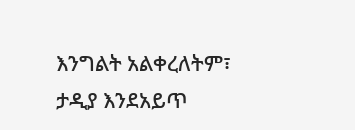እንግልት አልቀረለትም፣ ታዲያ እንደአይጥ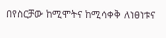በየስርቻው ከሚሞትና ከሚሳቀቅ ለነፀነቱና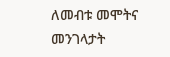ለመብቱ መሞትና መንገላታት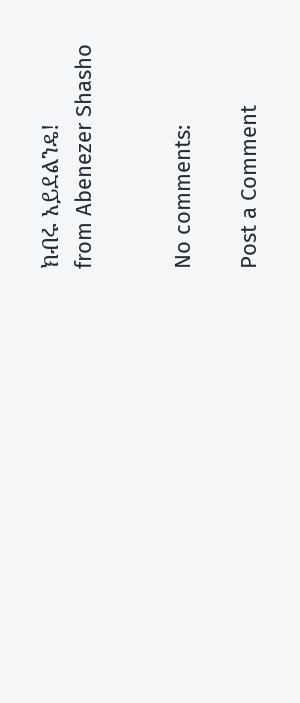ክብሩ አይደልንዴ!
from Abenezer Shasho


No comments:

Post a Comment